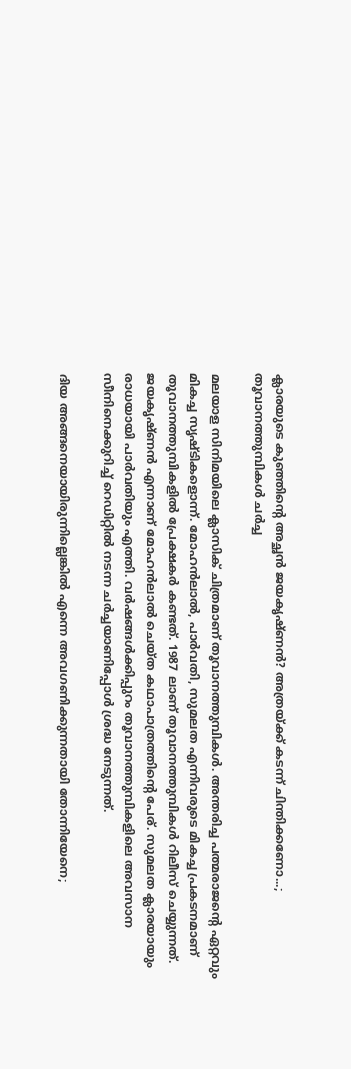ക്ലാരയുടെ കുഞ്ഞിന്റെ അച്ഛൻ ജയകൃഷ്ണൻ? അത്രയ്ക്ക് കടന്ന് ചിന്തിക്കണോ...; തൂവാനത്തുമ്പികൾ ചർച്ച

മലയാള സിനിമയിലെ ക്ലാസിക് ചിത്രമാണ് തൂവാനത്തുമ്പികൾ. അന്തരിച്ച പത്മരാജന്റെ ഏറ്റവും മികച്ച സൃഷ്ടികളൊന്ന്. മോഹൻലാൽ, പാർവതി, സുമലത എന്നിവരുടെ മികച്ച പ്രകടനമാണ് തൂവാനത്തുമ്പികളിൽ പ്രേക്ഷകർ കണ്ടത്. 1987 ലാണ് തൂവാനത്തുമ്പികൾ റിലീസ് ചെയ്യുന്നത്. ജയകൃഷ്ണൻ എന്നാണ് മോഹൻലാൽ ചെയ്ത കഥാപാത്രത്തിന്റെ പേര്. സുമലത ക്ലാരയായും രാധയായി പാർവതിയും എത്തി. വർഷങ്ങൾക്കിപ്പുറം തൂവാനത്തുമ്പികളിലെ അവസാന സീനിനെക്കുറിച്ച് റെഡിറ്റിൽ ന‌ടന്ന ചർച്ചയാണിപ്പോൾ ശ്രദ്ധ നേടുന്നത്.

ദിയ അങ്ങനെയായിരുന്നില്ലെങ്കിൽ എന്നെ അവഗണിക്കുന്നതായി തോന്നിയേനെ;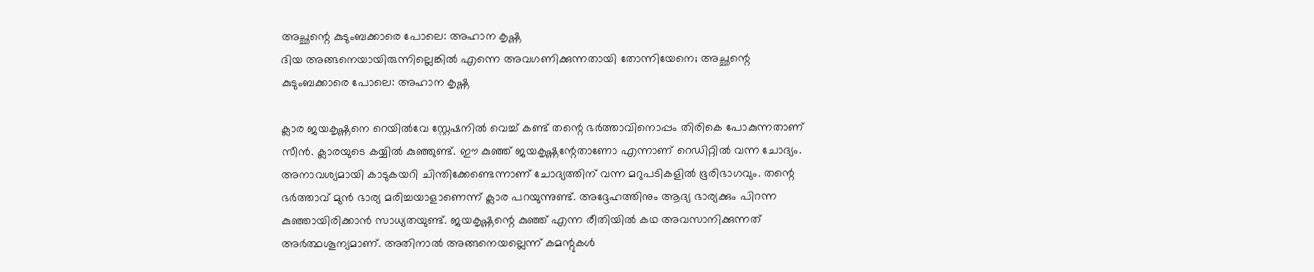അച്ഛന്റെ കുടുംബക്കാരെ പോലെ: അഹാന കൃഷ്ണ
ദിയ അങ്ങനെയായിരുന്നില്ലെങ്കിൽ എന്നെ അവഗണിക്കുന്നതായി തോന്നിയേനെ; അച്ഛന്റെ കുടുംബക്കാരെ പോലെ: അഹാന കൃഷ്ണ

ക്ലാര ജയകൃഷ്ണനെ റെയിൽവേ സ്റ്റേഷനിൽ വെച്ച് കണ്ട് തന്റെ ഭർത്താവിനൊപ്പം തിരികെ പോകുന്നതാണ് സീൻ. ക്ലാരയുടെ കയ്യിൽ കുഞ്ഞുണ്ട്. ഈ കുഞ്ഞ് ജയകൃഷ്ണന്റേതാണോ എന്നാണ് റെഡിറ്റിൽ വന്ന ചോദ്യം. അനാവശ്യമായി കാടുകയറി ചിന്തിക്കേണ്ടെന്നാണ് ചോദ്യത്തിന് വന്ന മറുപടികളിൽ ഭൂരിഭാഗവും. തന്റെ ഭർത്താവ് മുൻ ഭാര്യ മരിച്ചയാളാണെന്ന് ക്ലാര പറയുന്നുണ്ട്. അദ്ദേഹത്തിനും ആദ്യ ഭാര്യക്കും പിറന്ന കുഞ്ഞായിരിക്കാൻ സാധ്യതയുണ്ട്. ജയകൃഷ്ണന്റെ കുഞ്ഞ് എന്ന രീതിയിൽ കഥ അവസാനിക്കുന്നത് അർത്ഥശൂന്യമാണ്. അതിനാൽ അങ്ങനെയല്ലെന്ന് കമന്റുകൾ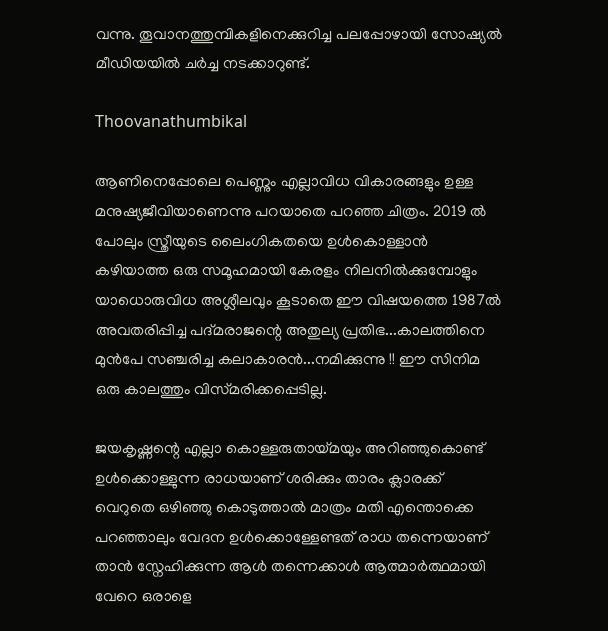വന്നു. തൂവാനത്തുമ്പികളിനെക്കുറിച്ച പലപ്പോഴായി സോഷ്യൽ മീഡിയയിൽ ചർച്ച നടക്കാറുണ്ട്.

Thoovanathumbikal

ആണിനെപ്പോലെ പെണ്ണും എല്ലാവിധ വികാരങ്ങളും ഉള്ള മനുഷ്യജീവിയാണെന്നു പറയാതെ പറഞ്ഞ ചിത്രം. 2019 ൽ പോലും സ്ത്രീയുടെ ലൈംഗികതയെ ഉൾകൊള്ളാൻ കഴിയാത്ത ഒരു സമൂഹമായി കേരളം നിലനിൽക്കുമ്പോളും യാധൊരുവിധ അശ്ലീലവും കൂടാതെ ഈ വിഷയത്തെ 1987ൽ അവതരിപ്പിച്ച പദ്മരാജന്റെ അതുല്യ പ്രതിഭ...കാലത്തിനെ മുൻപേ സഞ്ചരിച്ച കലാകാരൻ...നമിക്കുന്നു !! ഈ സിനിമ ഒരു കാലത്തും വിസ്‌മരിക്കപ്പെടില്ല.

ജയകൃഷ്ണന്റെ എല്ലാ കൊള്ളരുതായ്മയും അറിഞ്ഞുകൊണ്ട് ഉൾക്കൊള്ളുന്ന രാധയാണ് ശരിക്കും താരം ക്ലാരക്ക് വെറുതെ ഒഴിഞ്ഞു കൊടുത്താൽ മാത്രം മതി എന്തൊക്കെ പറഞ്ഞാലും വേദന ഉൾക്കൊള്ളേണ്ടത് രാധ തന്നെയാണ് താൻ സ്നേഹിക്കുന്ന ആൾ തന്നെക്കാൾ ആത്മാർത്ഥമായി വേറെ ഒരാളെ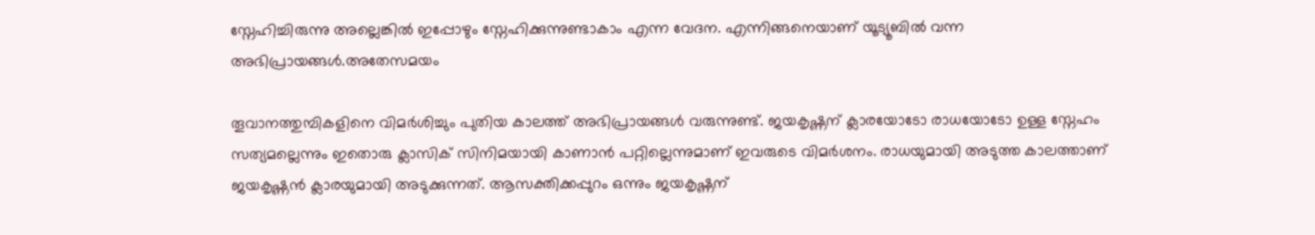സ്നേഹിച്ചിരുന്നു അല്ലെങ്കിൽ ഇപ്പോഴും സ്നേഹിക്കുന്നുണ്ടാകാം എന്ന വേദന. എന്നിങ്ങനെയാണ് യൂട്യൂബിൽ വന്ന അഭിപ്രായങ്ങൾ.അതേസമയം

തൂവാനത്തുമ്പികളിനെ വിമർശിച്ചും പുതിയ കാലത്ത് അഭിപ്രായങ്ങൾ വരുന്നുണ്ട്. ജയകൃഷ്ണന് ക്ലാരയോടോ രാധയോടോ ഉള്ള സ്നേഹം സത്യമല്ലെന്നും ഇതൊരു ക്ലാസിക് സിനിമയായി കാണാൻ പറ്റില്ലെന്നുമാണ് ഇവരുടെ വിമർശനം. രാധയുമായി അടുത്ത കാലത്താണ് ജയകൃഷ്ണൻ ക്ലാരയുമായി അടുക്കുന്നത്. ആസക്തിക്കപ്പുറം ഒന്നും ജയകൃഷ്ണന്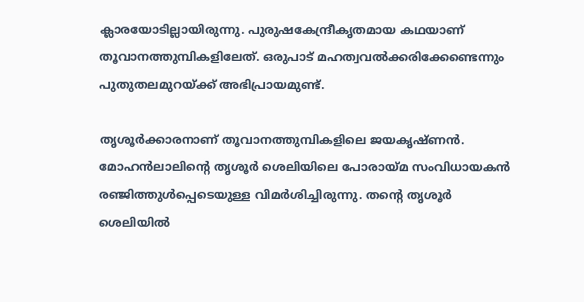ക്ലാരയോടില്ലായിരുന്നു. പുരുഷകേന്ദ്രീകൃതമായ കഥയാണ് തൂവാനത്തുമ്പികളിലേത്. ഒരുപാട് മഹത്വവൽക്കരിക്കേണ്ടെന്നും പുതുതലമുറയ്ക്ക് അഭിപ്രായമുണ്ട്.

തൃശൂർക്കാരനാണ് തൂവാനത്തുമ്പികളിലെ ജയകൃഷ്ണൻ. മോഹൻലാലിന്റെ തൃശൂർ ശെലിയിലെ പോരായ്മ സംവിധായകൻ രഞ്ജിത്തുൾപ്പെടെയുള്ള വിമർശിച്ചിരുന്നു. തന്റെ തൃശൂർ ശെലിയിൽ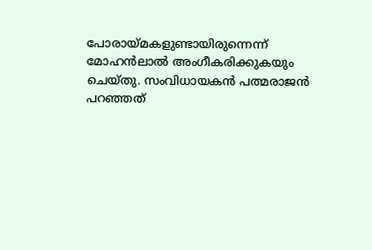പോരായ്മകളുണ്ടായിരുന്നെന്ന് മോഹൻലാൽ അംഗീകരിക്കുകയും ചെയ്തു. സംവിധായകൻ പത്മരാജൻ പറഞ്ഞത്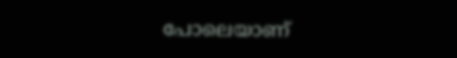പോലെയാണ്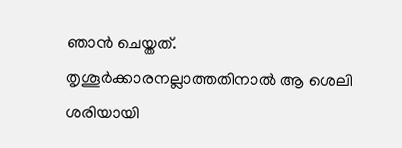ഞാൻ ചെയ്തത്. തൃശൂർക്കാരനല്ലാത്തതിനാൽ ആ ശെലി ശരിയായി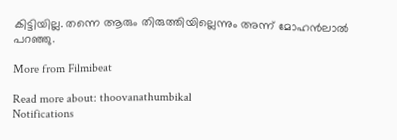കിട്ടിയില്ല. തന്നെ ആരും തിരുത്തിയില്ലെന്നും അന്ന് മോഹൻലാൽ പറഞ്ഞു.

More from Filmibeat

Read more about: thoovanathumbikal
Notifications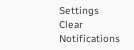Settings
Clear Notifications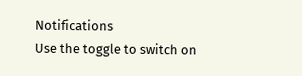Notifications
Use the toggle to switch on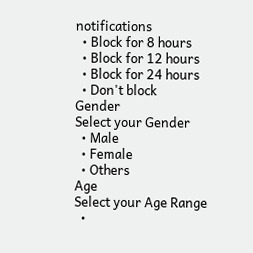notifications
  • Block for 8 hours
  • Block for 12 hours
  • Block for 24 hours
  • Don't block
Gender
Select your Gender
  • Male
  • Female
  • Others
Age
Select your Age Range
  •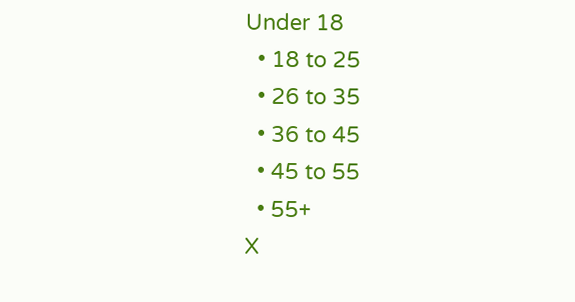Under 18
  • 18 to 25
  • 26 to 35
  • 36 to 45
  • 45 to 55
  • 55+
X